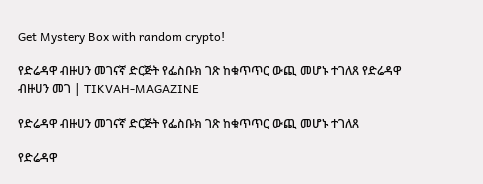Get Mystery Box with random crypto!

የድሬዳዋ ብዙሀን መገናኛ ድርጅት የፌስቡክ ገጽ ከቁጥጥር ውጪ መሆኑ ተገለጸ የድሬዳዋ ብዙሀን መገ | TIKVAH-MAGAZINE

የድሬዳዋ ብዙሀን መገናኛ ድርጅት የፌስቡክ ገጽ ከቁጥጥር ውጪ መሆኑ ተገለጸ

የድሬዳዋ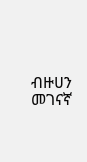ብዙሀን መገናኛ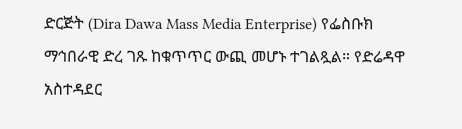ድርጅት (Dira Dawa Mass Media Enterprise) የፌስቡክ ማኅበራዊ ድረ ገጹ ከቁጥጥር ውጪ መሆኑ ተገልጿል። የድሬዳዋ አስተዳደር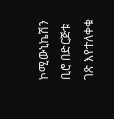ኮሚውኒኬሽን ቢሮ በድርጅቱ ገጽ እየተለቀቁ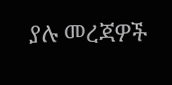ያሉ መረጃዎች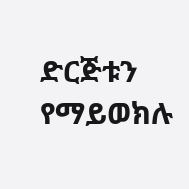ድርጅቱን የማይወክሉ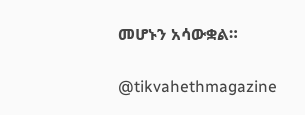መሆኑን አሳውቋል።

@tikvahethmagazine